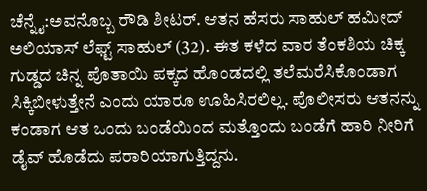ಚೆನ್ನೈ:ಅವನೊಬ್ಬ ರೌಡಿ ಶೀಟರ್. ಆತನ ಹೆಸರು ಸಾಹುಲ್ ಹಮೀದ್ ಅಲಿಯಾಸ್ ಲೆಫ್ಟ್ ಸಾಹುಲ್ (32). ಈತ ಕಳೆದ ವಾರ ತೆಂಕಶಿಯ ಚಿಕ್ಕ ಗುಡ್ಡದ ಚಿನ್ನ ಪೊತಾಯಿ ಪಕ್ಕದ ಹೊಂಡದಲ್ಲಿ ತಲೆಮರೆಸಿಕೊಂಡಾಗ ಸಿಕ್ಕಿಬೀಳುತ್ತೇನೆ ಎಂದು ಯಾರೂ ಊಹಿಸಿರಲಿಲ್ಲ. ಪೊಲೀಸರು ಆತನನ್ನು ಕಂಡಾಗ ಆತ ಒಂದು ಬಂಡೆಯಿಂದ ಮತ್ತೊಂದು ಬಂಡೆಗೆ ಹಾರಿ ನೀರಿಗೆ ಡೈವ್ ಹೊಡೆದು ಪರಾರಿಯಾಗುತ್ತಿದ್ದನು.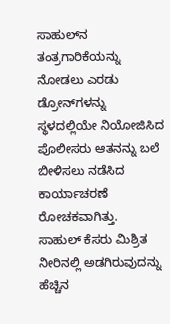ಸಾಹುಲ್‌ನ ತಂತ್ರಗಾರಿಕೆಯನ್ನು ನೋಡಲು ಎರಡು ಡ್ರೋನ್‌ಗಳನ್ನು ಸ್ಥಳದಲ್ಲಿಯೇ ನಿಯೋಜಿಸಿದ ಪೊಲೀಸರು ಆತನನ್ನು ಬಲೆ ಬೀಳಿಸಲು ನಡೆಸಿದ ಕಾರ್ಯಾಚರಣೆ ರೋಚಕವಾಗಿತ್ತು.
ಸಾಹುಲ್ ಕೆಸರು ಮಿಶ್ರಿತ ನೀರಿನಲ್ಲಿ ಅಡಗಿರುವುದನ್ನು ಹೆಚ್ಚಿನ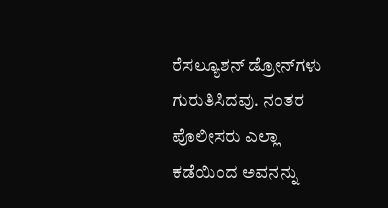ರೆಸಲ್ಯೂಶನ್ ಡ್ರೋನ್‌ಗಳು ಗುರುತಿಸಿದವು. ನಂತರ ಪೊಲೀಸರು ಎಲ್ಲಾ ಕಡೆಯಿಂದ ಅವನನ್ನು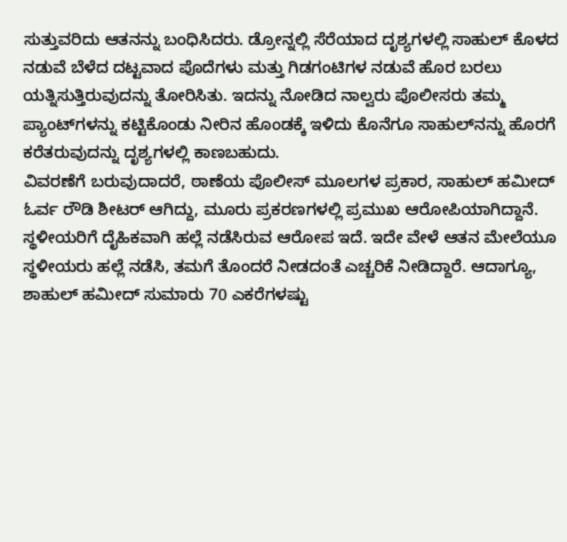ಸುತ್ತುವರಿದು ಆತನನ್ನು ಬಂಧಿಸಿದರು. ಡ್ರೋನ್ನಲ್ಲಿ ಸೆರೆಯಾದ ದೃಶ್ಯಗಳಲ್ಲಿ ಸಾಹುಲ್ ಕೊಳದ ನಡುವೆ ಬೆಳೆದ ದಟ್ಟವಾದ ಪೊದೆಗಳು ಮತ್ತು ಗಿಡಗಂಟಿಗಳ ನಡುವೆ ಹೊರ ಬರಲು ಯತ್ನಿಸುತ್ತಿರುವುದನ್ನು ತೋರಿಸಿತು. ಇದನ್ನು ನೋಡಿದ ನಾಲ್ವರು ಪೊಲೀಸರು ತಮ್ಮ ಪ್ಯಾಂಟ್‌ಗಳನ್ನು ಕಟ್ಟಿಕೊಂಡು ನೀರಿನ ಹೊಂಡಕ್ಕೆ ಇಳಿದು ಕೊನೆಗೂ ಸಾಹುಲ್‌ನನ್ನು ಹೊರಗೆ ಕರೆತರುವುದನ್ನು ದೃಶ್ಯಗಳಲ್ಲಿ ಕಾಣಬಹುದು.
ವಿವರಣೆಗೆ ಬರುವುದಾದರೆ, ಠಾಣೆಯ ಪೊಲೀಸ್ ಮೂಲಗಳ ಪ್ರಕಾರ, ಸಾಹುಲ್ ಹಮೀದ್ ಓರ್ವ ರೌಡಿ ಶೀಟರ್ ಆಗಿದ್ದು, ಮೂರು ಪ್ರಕರಣಗಳಲ್ಲಿ ಪ್ರಮುಖ ಆರೋಪಿಯಾಗಿದ್ದಾನೆ. ಸ್ಥಳೀಯರಿಗೆ ದೈಹಿಕವಾಗಿ ಹಲ್ಲೆ ನಡೆಸಿರುವ ಆರೋಪ ಇದೆ. ಇದೇ ವೇಳೆ ಆತನ ಮೇಲೆಯೂ ಸ್ಥಳೀಯರು ಹಲ್ಲೆ ನಡೆಸಿ, ತಮಗೆ ತೊಂದರೆ ನೀಡದಂತೆ ಎಚ್ಚರಿಕೆ ನೀಡಿದ್ದಾರೆ. ಆದಾಗ್ಯೂ, ಶಾಹುಲ್ ಹಮೀದ್ ಸುಮಾರು 70 ಎಕರೆಗಳಷ್ಟು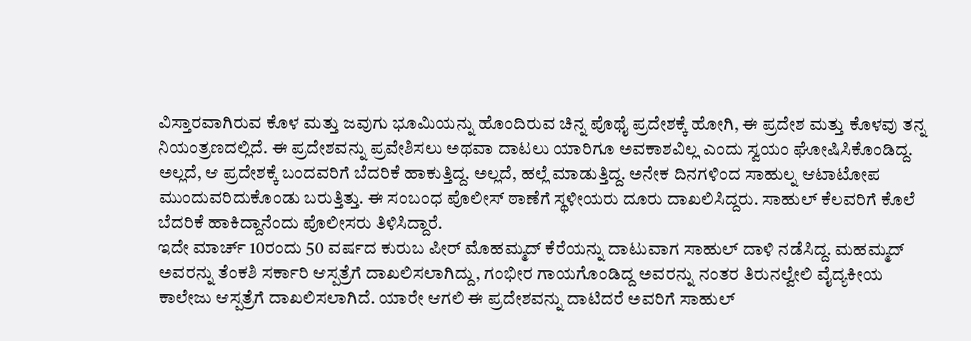ವಿಸ್ತಾರವಾಗಿರುವ ಕೊಳ ಮತ್ತು ಜವುಗು ಭೂಮಿಯನ್ನು ಹೊಂದಿರುವ ಚಿನ್ನ ಪೊಥೈ ಪ್ರದೇಶಕ್ಕೆ ಹೋಗಿ, ಈ ಪ್ರದೇಶ ಮತ್ತು ಕೊಳವು ತನ್ನ ನಿಯಂತ್ರಣದಲ್ಲಿದೆ. ಈ ಪ್ರದೇಶವನ್ನು ಪ್ರವೇಶಿಸಲು ಅಥವಾ ದಾಟಲು ಯಾರಿಗೂ ಅವಕಾಶವಿಲ್ಲ ಎಂದು ಸ್ವಯಂ ಘೋಷಿಸಿಕೊಂಡಿದ್ದ. ಅಲ್ಲದೆ, ಆ ಪ್ರದೇಶಕ್ಕೆ ಬಂದವರಿಗೆ ಬೆದರಿಕೆ ಹಾಕುತ್ತಿದ್ದ. ಅಲ್ಲದೆ, ಹಲ್ಲೆ ಮಾಡುತ್ತಿದ್ದ. ಅನೇಕ ದಿನಗಳಿಂದ ಸಾಹುಲ್ನ ಆಟಾಟೋಪ ಮುಂದುವರಿದುಕೊಂಡು ಬರುತ್ತಿತ್ತು. ಈ ಸಂಬಂಧ ಪೊಲೀಸ್ ಠಾಣೆಗೆ ಸ್ಥಳೀಯರು ದೂರು ದಾಖಲಿಸಿದ್ದರು. ಸಾಹುಲ್ ಕೆಲವರಿಗೆ ಕೊಲೆ ಬೆದರಿಕೆ ಹಾಕಿದ್ದಾನೆಂದು ಪೊಲೀಸರು ತಿಳಿಸಿದ್ದಾರೆ.
ಇದೇ ಮಾರ್ಚ್ 10ರಂದು 50 ವರ್ಷದ ಕುರುಬ ಪೀರ್ ಮೊಹಮ್ಮದ್ ಕೆರೆಯನ್ನು ದಾಟುವಾಗ ಸಾಹುಲ್ ದಾಳಿ ನಡೆಸಿದ್ದ. ಮಹಮ್ಮದ್ ಅವರನ್ನು ತೆಂಕಶಿ ಸರ್ಕಾರಿ ಆಸ್ಪತ್ರೆಗೆ ದಾಖಲಿಸಲಾಗಿದ್ದು, ಗಂಭೀರ ಗಾಯಗೊಂಡಿದ್ದ ಅವರನ್ನು ನಂತರ ತಿರುನಲ್ವೇಲಿ ವೈದ್ಯಕೀಯ ಕಾಲೇಜು ಆಸ್ಪತ್ರೆಗೆ ದಾಖಲಿಸಲಾಗಿದೆ. ಯಾರೇ ಆಗಲಿ ಈ ಪ್ರದೇಶವನ್ನು ದಾಟಿದರೆ ಅವರಿಗೆ ಸಾಹುಲ್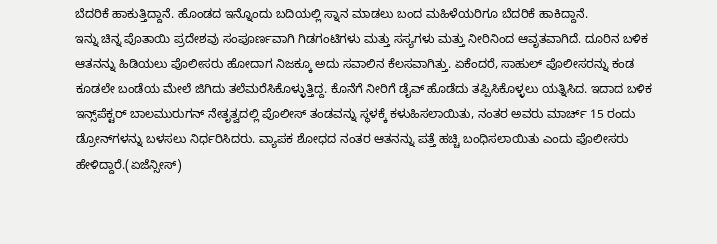ಬೆದರಿಕೆ ಹಾಕುತ್ತಿದ್ದಾನೆ. ಹೊಂಡದ ಇನ್ನೊಂದು ಬದಿಯಲ್ಲಿ ಸ್ನಾನ ಮಾಡಲು ಬಂದ ಮಹಿಳೆಯರಿಗೂ ಬೆದರಿಕೆ ಹಾಕಿದ್ದಾನೆ.
ಇನ್ನು ಚಿನ್ನ ಪೊತಾಯಿ ಪ್ರದೇಶವು ಸಂಪೂರ್ಣವಾಗಿ ಗಿಡಗಂಟಿಗಳು ಮತ್ತು ಸಸ್ಯಗಳು ಮತ್ತು ನೀರಿನಿಂದ ಆವೃತವಾಗಿದೆ. ದೂರಿನ ಬಳಿಕ ಆತನನ್ನು ಹಿಡಿಯಲು ಪೊಲೀಸರು ಹೋದಾಗ ನಿಜಕ್ಕೂ ಅದು ಸವಾಲಿನ ಕೆಲಸವಾಗಿತ್ತು. ಏಕೆಂದರೆ, ಸಾಹುಲ್ ಪೊಲೀಸರನ್ನು ಕಂಡ ಕೂಡಲೇ ಬಂಡೆಯ ಮೇಲೆ ಜಿಗಿದು ತಲೆಮರೆಸಿಕೊಳ್ಳುತ್ತಿದ್ದ. ಕೊನೆಗೆ ನೀರಿಗೆ ಡೈವ್ ಹೊಡೆದು ತಪ್ಪಿಸಿಕೊಳ್ಳಲು ಯತ್ನಿಸಿದ. ಇದಾದ ಬಳಿಕ ಇನ್ಸ್‌ಪೆಕ್ಟರ್ ಬಾಲಮುರುಗನ್ ನೇತೃತ್ವದಲ್ಲಿ ಪೊಲೀಸ್ ತಂಡವನ್ನು ಸ್ಥಳಕ್ಕೆ ಕಳುಹಿಸಲಾಯಿತು, ನಂತರ ಅವರು ಮಾರ್ಚ್ 15 ರಂದು ಡ್ರೋನ್‌ಗಳನ್ನು ಬಳಸಲು ನಿರ್ಧರಿಸಿದರು. ವ್ಯಾಪಕ ಶೋಧದ ನಂತರ ಆತನನ್ನು ಪತ್ತೆ ಹಚ್ಚಿ ಬಂಧಿಸಲಾಯಿತು ಎಂದು ಪೊಲೀಸರು ಹೇಳಿದ್ದಾರೆ.(ಏಜೆನ್ಸೀಸ್)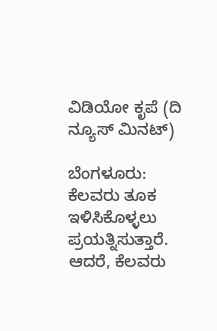ವಿಡಿಯೋ ಕೃಪೆ (ದಿ ನ್ಯೂಸ್ ಮಿನಟ್)

ಬೆಂಗಳೂರು: ಕೆಲವರು ತೂಕ ಇಳಿಸಿಕೊಳ್ಳಲು ಪ್ರಯತ್ನಿಸುತ್ತಾರೆ. ಆದರೆ, ಕೆಲವರು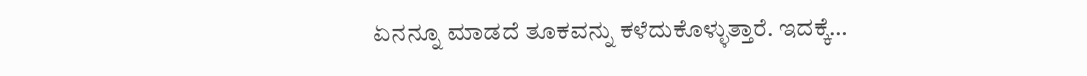ಏನನ್ನೂ ಮಾಡದೆ ತೂಕವನ್ನು ಕಳೆದುಕೊಳ್ಳುತ್ತಾರೆ. ಇದಕ್ಕೆ…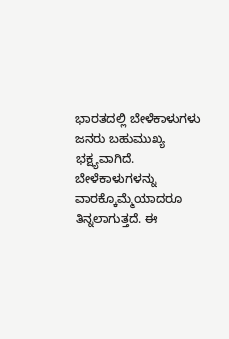ಭಾರತದಲ್ಲಿ ಬೇಳೆಕಾಳುಗಳು ಜನರು ಬಹುಮುಖ್ಯ ಭಕ್ಷ್ಯವಾಗಿದೆ. ಬೇಳೆಕಾಳುಗಳನ್ನು ವಾರಕ್ಕೊಮ್ಮೆಯಾದರೂ ತಿನ್ನಲಾಗುತ್ತದೆ. ಈ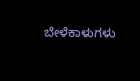ಬೇಳೆಕಾಳುಗಳು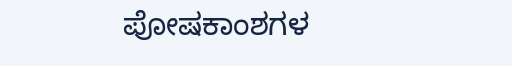ಪೋಷಕಾಂಶಗಳ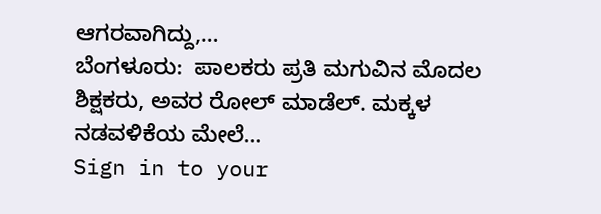ಆಗರವಾಗಿದ್ದು,…
ಬೆಂಗಳೂರು:  ಪಾಲಕರು ಪ್ರತಿ ಮಗುವಿನ ಮೊದಲ ಶಿಕ್ಷಕರು, ಅವರ ರೋಲ್ ಮಾಡೆಲ್. ಮಕ್ಕಳ ನಡವಳಿಕೆಯ ಮೇಲೆ…
Sign in to your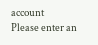account
Please enter an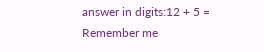answer in digits:12 + 5 =
Remember me